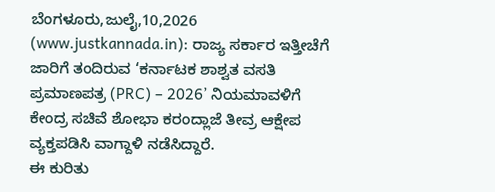ಬೆಂಗಳೂರು,ಜುಲೈ,10,2026 (www.justkannada.in): ರಾಜ್ಯ ಸರ್ಕಾರ ಇತ್ತೀಚೆಗೆ ಜಾರಿಗೆ ತಂದಿರುವ ‘ಕರ್ನಾಟಕ ಶಾಶ್ವತ ವಸತಿ ಪ್ರಮಾಣಪತ್ರ (PRC) – 2026’ ನಿಯಮಾವಳಿಗೆ ಕೇಂದ್ರ ಸಚಿವೆ ಶೋಭಾ ಕರಂದ್ಲಾಜೆ ತೀವ್ರ ಆಕ್ಷೇಪ ವ್ಯಕ್ತಪಡಿಸಿ ವಾಗ್ದಾಳಿ ನಡೆಸಿದ್ದಾರೆ.
ಈ ಕುರಿತು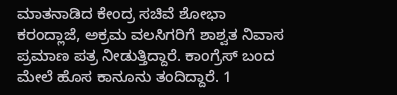ಮಾತನಾಡಿದ ಕೇಂದ್ರ ಸಚಿವೆ ಶೋಭಾ ಕರಂದ್ಲಾಜೆ, ಅಕ್ರಮ ವಲಸಿಗರಿಗೆ ಶಾಶ್ವತ ನಿವಾಸ ಪ್ರಮಾಣ ಪತ್ರ ನೀಡುತ್ತಿದ್ದಾರೆ. ಕಾಂಗ್ರೆಸ್ ಬಂದ ಮೇಲೆ ಹೊಸ ಕಾನೂನು ತಂದಿದ್ದಾರೆ. 1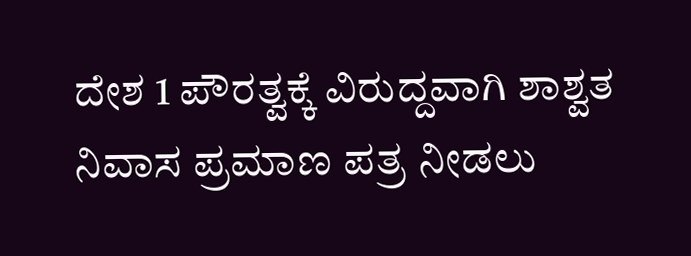ದೇಶ 1 ಪೌರತ್ವಕ್ಕೆ ವಿರುದ್ದವಾಗಿ ಶಾಶ್ವತ ನಿವಾಸ ಪ್ರಮಾಣ ಪತ್ರ ನೀಡಲು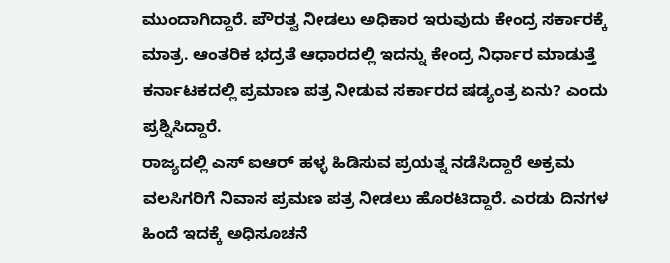ಮುಂದಾಗಿದ್ದಾರೆ. ಪೌರತ್ವ ನೀಡಲು ಅಧಿಕಾರ ಇರುವುದು ಕೇಂದ್ರ ಸರ್ಕಾರಕ್ಕೆ ಮಾತ್ರ. ಆಂತರಿಕ ಭದ್ರತೆ ಆಧಾರದಲ್ಲಿ ಇದನ್ನು ಕೇಂದ್ರ ನಿರ್ಧಾರ ಮಾಡುತ್ತೆ ಕರ್ನಾಟಕದಲ್ಲಿ ಪ್ರಮಾಣ ಪತ್ರ ನೀಡುವ ಸರ್ಕಾರದ ಷಡ್ಯಂತ್ರ ಏನು? ಎಂದು ಪ್ರಶ್ನಿಸಿದ್ದಾರೆ.
ರಾಜ್ಯದಲ್ಲಿ ಎಸ್ ಐಆರ್ ಹಳ್ಳ ಹಿಡಿಸುವ ಪ್ರಯತ್ನ ನಡೆಸಿದ್ದಾರೆ ಅಕ್ರಮ ವಲಸಿಗರಿಗೆ ನಿವಾಸ ಪ್ರಮಣ ಪತ್ರ ನೀಡಲು ಹೊರಟಿದ್ದಾರೆ. ಎರಡು ದಿನಗಳ ಹಿಂದೆ ಇದಕ್ಕೆ ಅಧಿಸೂಚನೆ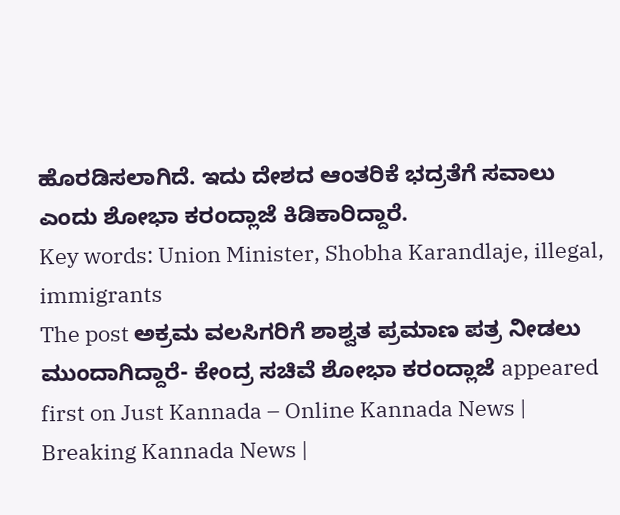ಹೊರಡಿಸಲಾಗಿದೆ. ಇದು ದೇಶದ ಆಂತರಿಕೆ ಭದ್ರತೆಗೆ ಸವಾಲು ಎಂದು ಶೋಭಾ ಕರಂದ್ಲಾಜೆ ಕಿಡಿಕಾರಿದ್ದಾರೆ.
Key words: Union Minister, Shobha Karandlaje, illegal, immigrants
The post ಅಕ್ರಮ ವಲಸಿಗರಿಗೆ ಶಾಶ್ವತ ಪ್ರಮಾಣ ಪತ್ರ ನೀಡಲು ಮುಂದಾಗಿದ್ದಾರೆ- ಕೇಂದ್ರ ಸಚಿವೆ ಶೋಭಾ ಕರಂದ್ಲಾಜೆ appeared first on Just Kannada – Online Kannada News | Breaking Kannada News |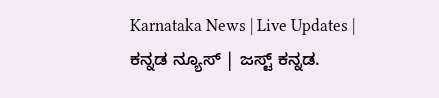Karnataka News | Live Updates | ಕನ್ನಡ ನ್ಯೂಸ್ | ಜಸ್ಟ್ ಕನ್ನಡ.